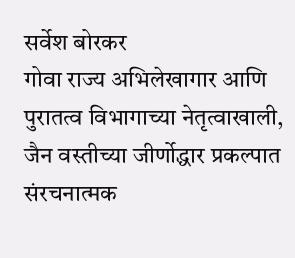सर्वेश बोरकर
गोवा राज्य अभिलेखागार आणि पुरातत्व विभागाच्या नेतृत्वाखाली, जैन वस्तीच्या जीर्णोद्धार प्रकल्पात संरचनात्मक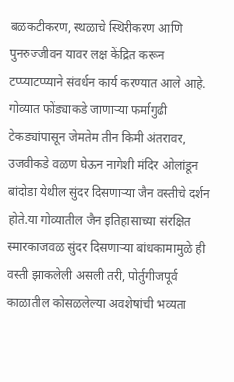बळकटीकरण, स्थळाचे स्थिरीकरण आणि पुनरुज्जीवन यावर लक्ष केंद्रित करून टप्प्याटप्प्याने संवर्धन कार्य करण्यात आले आहे.
गोव्यात फोंड्याकडे जाणाऱ्या फर्मागुढी टेकड्यांपासून जेमतेम तीन किमी अंतरावर, उजवीकडे वळण घेऊन नागेशी मंदिर ओलांडून बांदोडा येथील सुंदर दिसणाऱ्या जैन वस्तीचे दर्शन होते.या गोव्यातील जैन इतिहासाच्या संरक्षित स्मारकाजवळ सुंदर दिसणाऱ्या बांधकामामुळे ही वस्ती झाकलेली असली तरी, पोर्तुगीजपूर्व काळातील कोसळलेल्या अवशेषांची भव्यता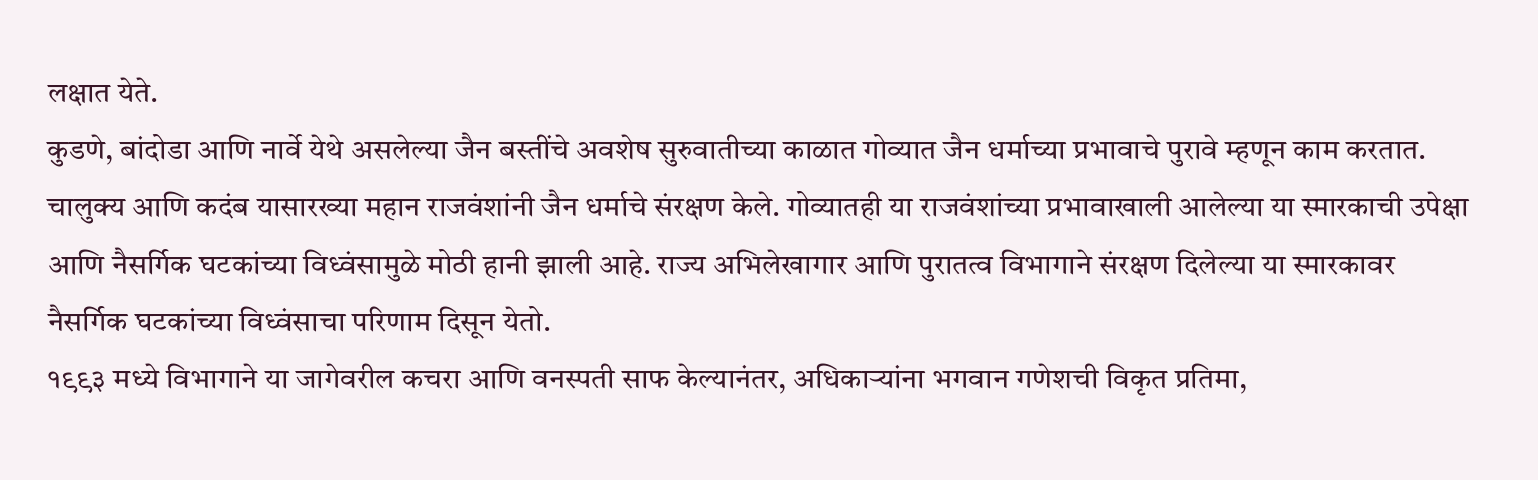लक्षात येते.
कुडणे, बांदोडा आणि नार्वे येथे असलेल्या जैन बस्तींचे अवशेष सुरुवातीच्या काळात गोव्यात जैन धर्माच्या प्रभावाचे पुरावे म्हणून काम करतात. चालुक्य आणि कदंब यासारख्या महान राजवंशांनी जैन धर्माचे संरक्षण केले. गोव्यातही या राजवंशांच्या प्रभावाखाली आलेल्या या स्मारकाची उपेक्षा आणि नैसर्गिक घटकांच्या विध्वंसामुळे मोठी हानी झाली आहे. राज्य अभिलेखागार आणि पुरातत्व विभागाने संरक्षण दिलेल्या या स्मारकावर नैसर्गिक घटकांच्या विध्वंसाचा परिणाम दिसून येतो.
१९९३ मध्ये विभागाने या जागेवरील कचरा आणि वनस्पती साफ केल्यानंतर, अधिकाऱ्यांना भगवान गणेशची विकृत प्रतिमा,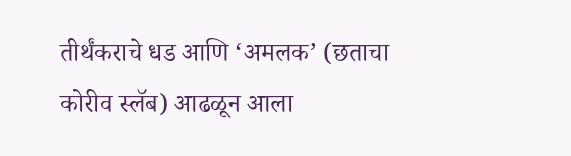तीर्थंकराचे धड आणि ‘अमलक’ (छताचा कोरीव स्लॅब) आढळून आला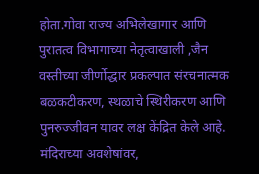होता.गोवा राज्य अभिलेखागार आणि पुरातत्व विभागाच्या नेतृत्वाखाली ,जैन वस्तीच्या जीर्णोद्धार प्रकल्पात संरचनात्मक बळकटीकरण, स्थळाचे स्थिरीकरण आणि पुनरुज्जीवन यावर लक्ष केंद्रित केले आहे. मंदिराच्या अवशेषांवर,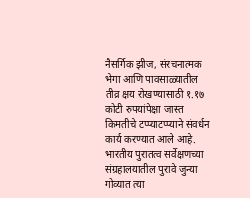नैसर्गिक झीज, संरचनात्मक भेगा आणि पावसाळ्यातील तीव्र क्षय रोखण्यासाठी १.१७ कोटी रुपयांपेक्षा जास्त किमतीचे टप्प्याटप्प्याने संवर्धन कार्य करण्यात आले आहे.
भारतीय पुरातत्व सर्वेक्षणच्या संग्रहालयातील पुरावे जुन्या गोव्यात त्या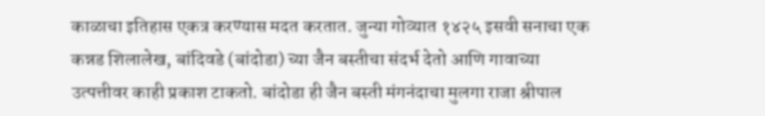काळाचा इतिहास एकत्र करण्यास मदत करतात. जुन्या गोव्यात १४२५ इसवी सनाचा एक कन्नड शिलालेख, बांदिवडे (बांदोडा) च्या जैन बस्तीचा संदर्भ देतो आणि गावाच्या उत्पत्तीवर काही प्रकाश टाकतो. बांदोडा ही जैन बस्ती मंगनंदाचा मुलगा राजा श्रीपाल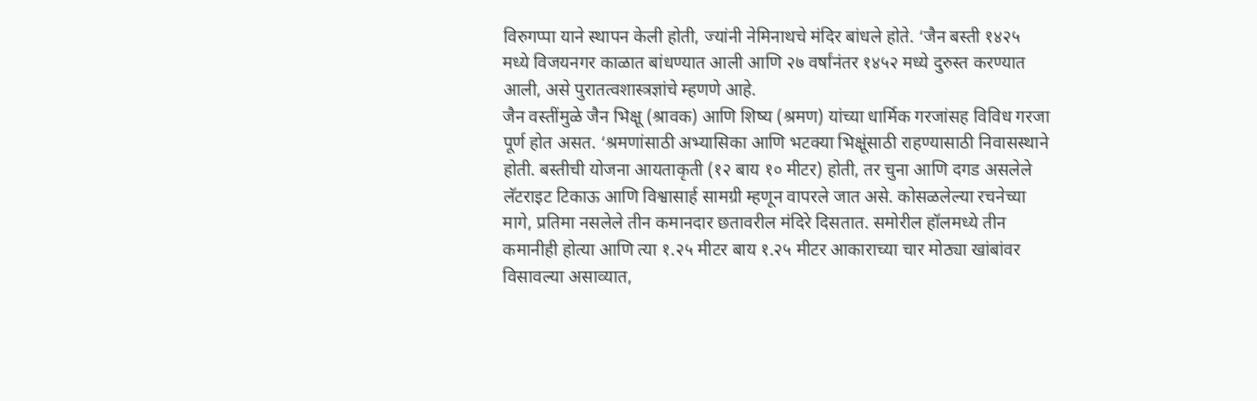विरुगप्पा याने स्थापन केली होती, ज्यांनी नेमिनाथचे मंदिर बांधले होते. ‘जैन बस्ती १४२५ मध्ये विजयनगर काळात बांधण्यात आली आणि २७ वर्षांनंतर १४५२ मध्ये दुरुस्त करण्यात आली, असे पुरातत्वशास्त्रज्ञांचे म्हणणे आहे.
जैन वस्तींमुळे जैन भिक्षू (श्रावक) आणि शिष्य (श्रमण) यांच्या धार्मिक गरजांसह विविध गरजा पूर्ण होत असत. ‘श्रमणांसाठी अभ्यासिका आणि भटक्या भिक्षूंसाठी राहण्यासाठी निवासस्थाने होती. बस्तीची योजना आयताकृती (१२ बाय १० मीटर) होती, तर चुना आणि दगड असलेले लॅटराइट टिकाऊ आणि विश्वासार्ह सामग्री म्हणून वापरले जात असे. कोसळलेल्या रचनेच्या मागे, प्रतिमा नसलेले तीन कमानदार छतावरील मंदिरे दिसतात. समोरील हॉलमध्ये तीन कमानीही होत्या आणि त्या १.२५ मीटर बाय १.२५ मीटर आकाराच्या चार मोठ्या खांबांवर विसावल्या असाव्यात,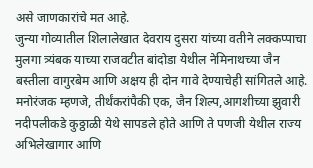असे जाणकारांचे मत आहे.
जुन्या गोव्यातील शिलालेखात देवराय दुसरा यांच्या वतीने लक्कप्पाचा मुलगा त्र्यंबक याच्या राजवटीत बांदोडा येथील नेमिनाथच्या जैन बस्तीला वागुरबेम आणि अक्षय ही दोन गावे देण्याचेही सांगितले आहे. मनोरंजक म्हणजे, तीर्थंकरांपैकी एक, जैन शिल्प,आगशीच्या झुवारी नदीपलीकडे कुठ्ठाळी येथे सापडले होते आणि ते पणजी येथील राज्य अभिलेखागार आणि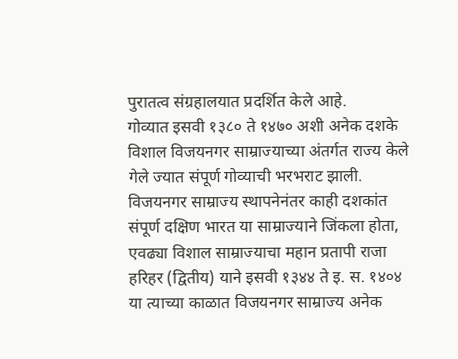पुरातत्व संग्रहालयात प्रदर्शित केले आहे.
गोव्यात इसवी १३८० ते १४७० अशी अनेक दशके विशाल विजयनगर साम्राज्याच्या अंतर्गत राज्य केले गेले ज्यात संपूर्ण गोव्याची भरभराट झाली. विजयनगर साम्राज्य स्थापनेनंतर काही दशकांत संपूर्ण दक्षिण भारत या साम्राज्याने जिंकला होता, एवढ्या विशाल साम्राज्याचा महान प्रतापी राजा हरिहर (द्वितीय) याने इसवी १३४४ ते इ. स. १४०४ या त्याच्या काळात विजयनगर साम्राज्य अनेक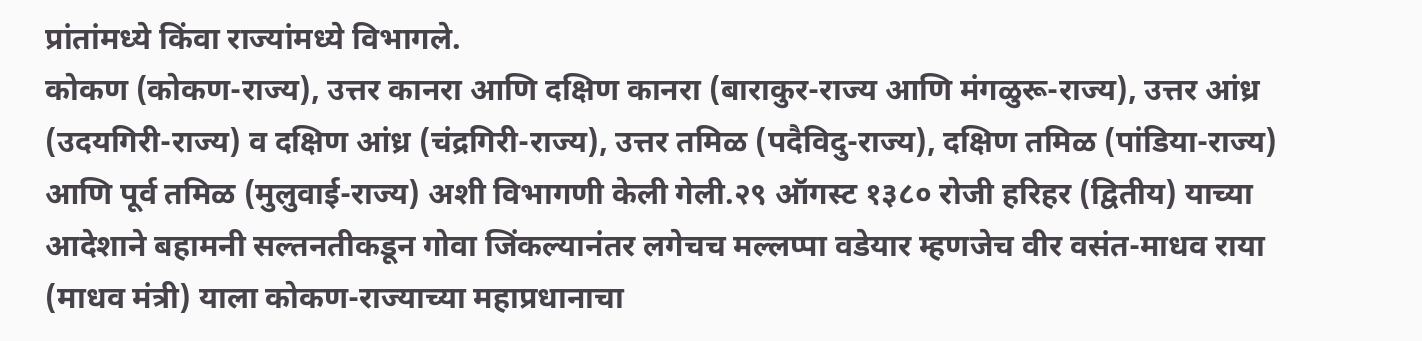प्रांतांमध्ये किंवा राज्यांमध्ये विभागले.
कोकण (कोकण-राज्य), उत्तर कानरा आणि दक्षिण कानरा (बाराकुर-राज्य आणि मंगळुरू-राज्य), उत्तर आंध्र (उदयगिरी-राज्य) व दक्षिण आंध्र (चंद्रगिरी-राज्य), उत्तर तमिळ (पदैविदु-राज्य), दक्षिण तमिळ (पांडिया-राज्य) आणि पूर्व तमिळ (मुलुवाई-राज्य) अशी विभागणी केली गेली.२९ ऑगस्ट १३८० रोजी हरिहर (द्वितीय) याच्या आदेशाने बहामनी सल्तनतीकडून गोवा जिंकल्यानंतर लगेचच मल्लप्पा वडेयार म्हणजेच वीर वसंत-माधव राया (माधव मंत्री) याला कोकण-राज्याच्या महाप्रधानाचा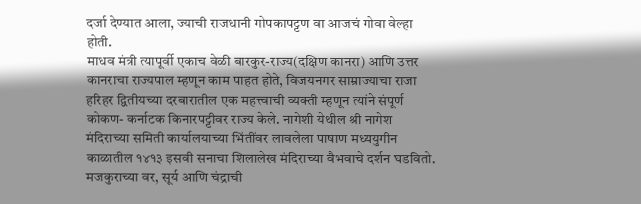दर्जा देण्यात आला, ज्याची राजधानी गोपकापट्टण वा आजचं गोवा वेल्हा होती.
माधव मंत्री त्यापूर्वी एकाच वेळी बारकुर-राज्य(दक्षिण कानरा) आणि उत्तर कानराचा राज्यपाल म्हणून काम पाहत होते, विजयनगर साम्राज्याचा राजा हरिहर द्वितीयच्या दरबारातील एक महत्त्वाची व्यक्ती म्हणून त्यांने संपूर्ण कोकण- कर्नाटक किनारपट्टीवर राज्य केले. नागेशी येथील श्री नागेश मंदिराच्या समिती कार्यालयाच्या भिंतींवर लावलेला पाषाण मध्ययुगीन काळातील १४१३ इसवी सनाचा शिलालेख मंदिराच्या वैभवाचे दर्शन घडवितो.
मजकुराच्या वर, सूर्य आणि चंद्राची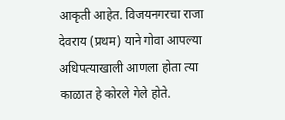आकृती आहेत. विजयनगरचा राजा देवराय (प्रथम) याने गोवा आपल्या अधिपत्याखाली आणला होता त्या काळात हे कोरले गेले होते.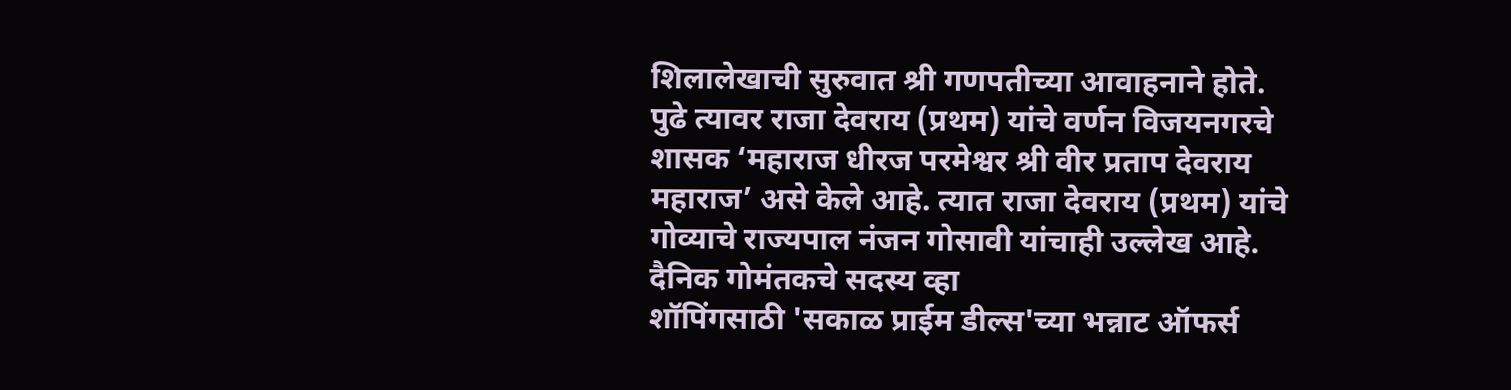शिलालेखाची सुरुवात श्री गणपतीच्या आवाहनाने होते. पुढे त्यावर राजा देवराय (प्रथम) यांचे वर्णन विजयनगरचे शासक ‘महाराज धीरज परमेश्वर श्री वीर प्रताप देवराय महाराज’ असे केले आहे. त्यात राजा देवराय (प्रथम) यांचे गोव्याचे राज्यपाल नंजन गोसावी यांचाही उल्लेख आहे.
दैनिक गोमंतकचे सदस्य व्हा
शॉपिंगसाठी 'सकाळ प्राईम डील्स'च्या भन्नाट ऑफर्स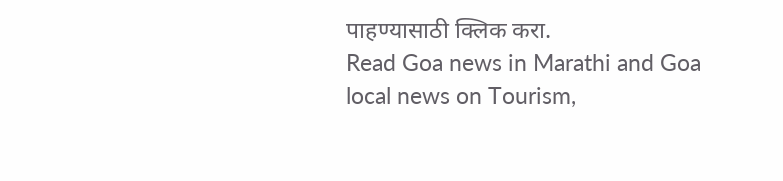पाहण्यासाठी क्लिक करा.
Read Goa news in Marathi and Goa local news on Tourism,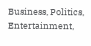Business, Politics, Entertainment,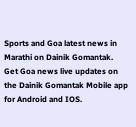Sports and Goa latest news in Marathi on Dainik Gomantak. Get Goa news live updates on the Dainik Gomantak Mobile app for Android and IOS.